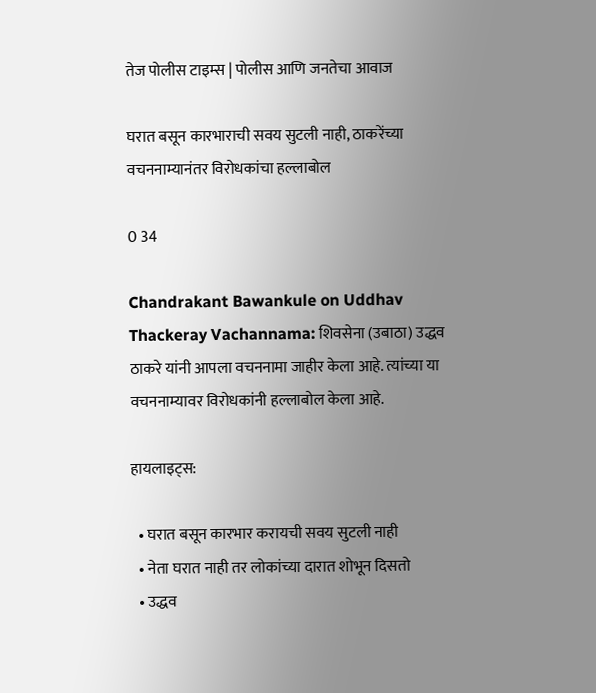तेज पोलीस टाइम्स | पोलीस आणि जनतेचा आवाज

घरात बसून कारभाराची सवय सुटली नाही, ठाकरेंच्या वचननाम्यानंतर विरोधकांचा हल्लाबोल

0 34

Chandrakant Bawankule on Uddhav Thackeray Vachannama: शिवसेना (उबाठा) उद्धव ठाकरे यांनी आपला वचननामा जाहीर केला आहे. त्यांच्या या वचननाम्यावर विरोधकांनी हल्लाबोल केला आहे.

हायलाइट्स:

  • घरात बसून कारभार करायची सवय सुटली नाही
  • नेता घरात नाही तर लोकांच्या दारात शोभून दिसतो
  • उद्धव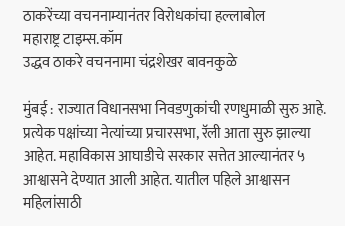ठाकरेंच्या वचननाम्यानंतर विरोधकांचा हल्लाबोल
महाराष्ट्र टाइम्स.कॉम
उद्धव ठाकरे वचननामा चंद्रशेखर बावनकुळे

मुंबई : राज्यात विधानसभा निवडणुकांची रणधुमाळी सुरु आहे. प्रत्येक पक्षांच्या नेत्यांच्या प्रचारसभा, रॅली आता सुरु झाल्या आहेत. महाविकास आघाडीचे सरकार सत्तेत आल्यानंतर ५ आश्वासने देण्यात आली आहेत. यातील पहिले आश्वासन महिलांसाठी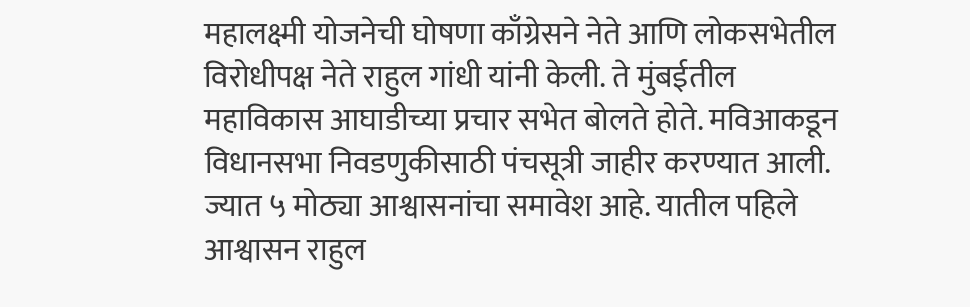महालक्ष्मी योजनेची घोषणा काँग्रेसने नेते आणि लोकसभेतील विरोधीपक्ष नेते राहुल गांधी यांनी केली. ते मुंबईतील महाविकास आघाडीच्या प्रचार सभेत बोलते होते. मविआकडून विधानसभा निवडणुकीसाठी पंचसूत्री जाहीर करण्यात आली. ज्यात ५ मोठ्या आश्वासनांचा समावेश आहे. यातील पहिले आश्वासन राहुल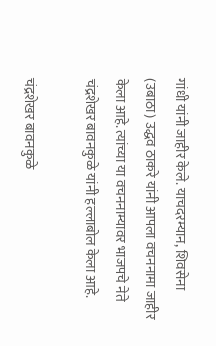गांधी यांनी जाहीर केले. याचदरम्यान, शिवसेना (उबाठा) उद्धव ठाकरे यांनी आपला वचननामा जाहीर केला आहे. त्यांच्या या वचननाम्यावर भाजपचे नेते चंद्रशेखर बावनकुळे यांनी हल्लाबोल केला आहे.

चंद्रशेखर बावनकुळे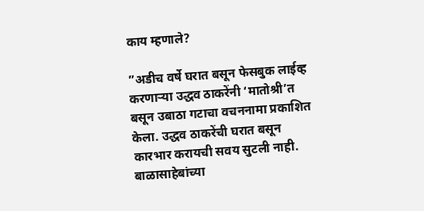काय म्हणाले?

”अडीच वर्षे घरात बसून फेसबुक लाईव्ह करणाऱ्या उद्धव ठाकरेंनी ‘मातोश्री’त बसून उबाठा गटाचा वचननामा प्रकाशित केला. उद्धव ठाकरेंची घरात बसून कारभार करायची सवय सुटली नाही. बाळासाहेबांच्या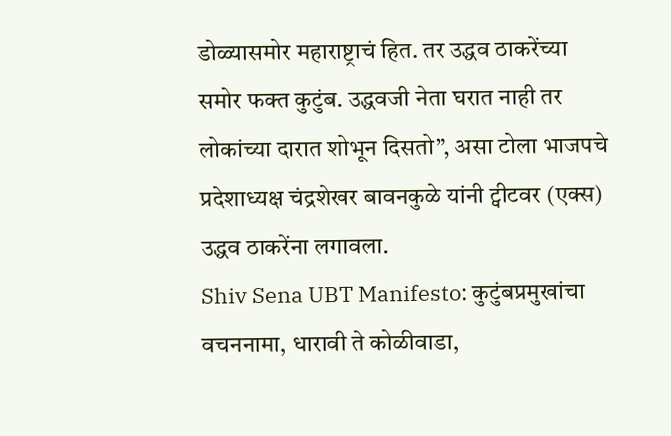डोळ्यासमोर महाराष्ट्राचं हित. तर उद्धव ठाकरेंच्या समोर फक्त कुटुंब. उद्धवजी नेता घरात नाही तर लोकांच्या दारात शोभून दिसतो”, असा टोला भाजपचे प्रदेशाध्यक्ष चंद्रशेखर बावनकुळे यांनी ट्वीटवर (एक्स) उद्धव ठाकरेंना लगावला.
Shiv Sena UBT Manifesto: कुटुंबप्रमुखांचा वचननामा, धारावी ते कोळीवाडा,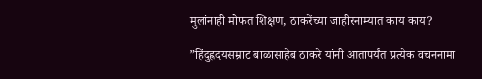मुलांनाही मोफत शिक्षण, ठाकरेंच्या जाहीरनाम्यात काय काय?

”हिंदुह्रदयसम्राट बाळासाहेब ठाकरे यांनी आतापर्यंत प्रत्येक वचननामा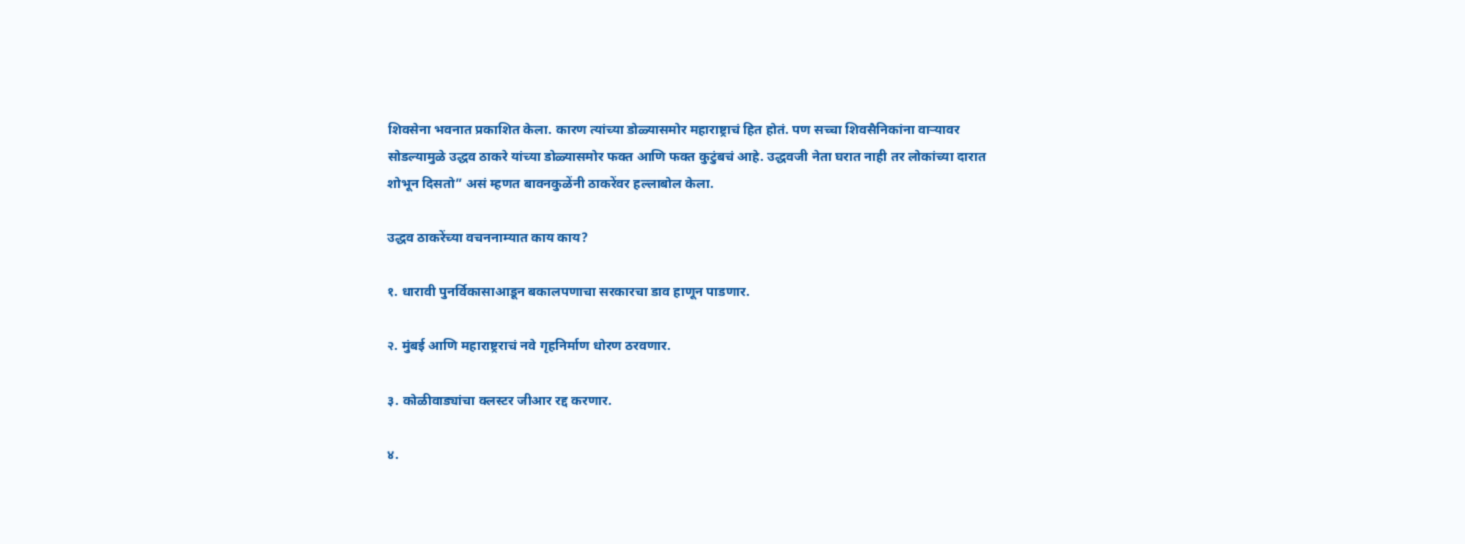शिवसेना भवनात प्रकाशित केला. कारण त्यांच्या डोळ्यासमोर महाराष्ट्राचं हित होतं. पण सच्चा शिवसैनिकांना वाऱ्यावर सोडल्यामुळे उद्धव ठाकरे यांच्या डोळ्यासमोर फक्त आणि फक्त कुटुंबचं आहे. उद्धवजी नेता घरात नाही तर लोकांच्या दारात शोभून दिसतो” असं म्हणत बावनकुळेंनी ठाकरेंवर हल्लाबोल केला.

उद्धव ठाकरेंच्या वचननाम्यात काय काय?

१. धारावी पुनर्विकासाआडून बकालपणाचा सरकारचा डाव हाणून पाडणार.

२. मुंबई आणि महाराष्ट्रराचं नवे गृहनिर्माण धोरण ठरवणार.

३. कोळीवाड्यांचा क्लस्टर जीआर रद्द करणार.

४.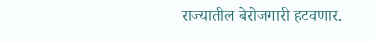राज्यातील बेरोजगारी हटवणार.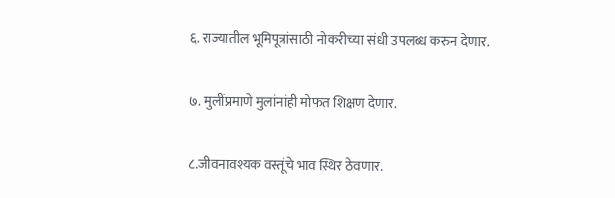६. राज्यातील भूमिपूत्रांसाठी नोकरीच्या संधी उपलब्ध करुन देणार.

७. मुलींप्रमाणे मुलांनांही मोफत शिक्षण देणार.

८.जीवनावश्यक वस्तूंचे भाव स्थिर ठेवणार.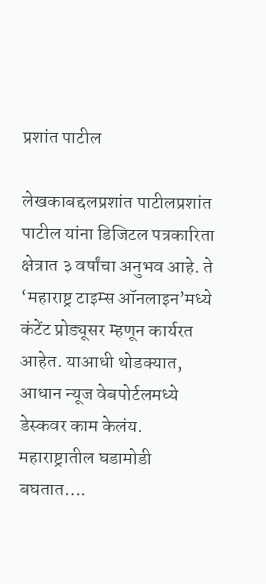प्रशांत पाटील

लेखकाबद्दलप्रशांत पाटीलप्रशांत पाटील यांना डिजिटल पत्रकारिता क्षेत्रात ३ वर्षांचा अनुभव आहे. ते ‘महाराष्ट्र टाइम्स ऑनलाइन’मध्ये कंटेंट प्रोड्यूसर म्हणून कार्यरत आहेत. याआधी थोडक्यात, आधान न्यूज वेबपोर्टलमध्ये डेस्कवर काम केलंय. महाराष्ट्रातील घडामोडी बघतात….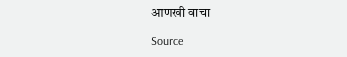आणखी वाचा

Source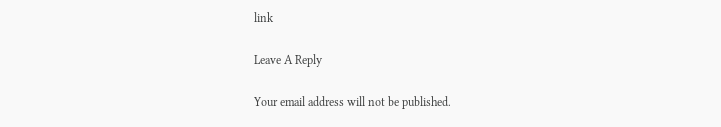link

Leave A Reply

Your email address will not be published.